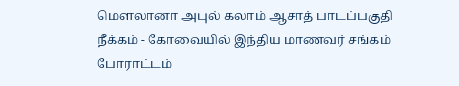மௌலானா அபுல் கலாம் ஆசாத் பாடப்பகுதி நீக்கம் - கோவையில் இந்திய மாணவர் சங்கம் போராட்டம்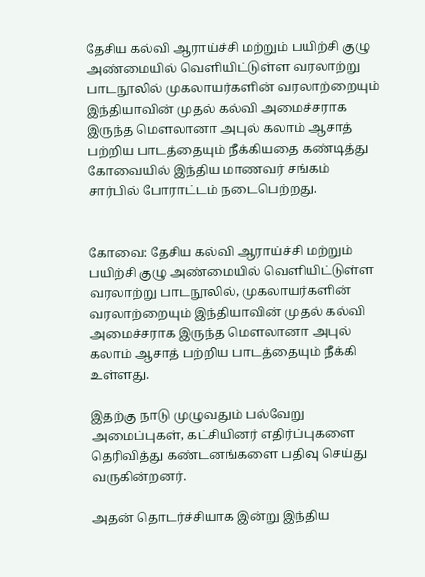தேசிய கல்வி ஆராய்ச்சி மற்றும் பயிற்சி குழு அண்மையில் வெளியிட்டுள்ள வரலாற்று பாடநூலில் முகலாயர்களின் வரலாற்றையும் இந்தியாவின் முதல் கல்வி அமைச்சராக இருந்த மௌலானா அபுல் கலாம் ஆசாத் பற்றிய பாடத்தையும் நீக்கியதை கண்டித்து கோவையில் இந்திய மாணவர் சங்கம் சார்பில் போராட்டம் நடைபெற்றது.


கோவை: தேசிய கல்வி ஆராய்ச்சி மற்றும் பயிற்சி குழு அண்மையில் வெளியிட்டுள்ள வரலாற்று பாடநூலில், முகலாயர்களின் வரலாற்றையும் இந்தியாவின் முதல் கல்வி அமைச்சராக இருந்த மெளலானா அபுல் கலாம் ஆசாத் பற்றிய பாடத்தையும் நீக்கி உள்ளது.

இதற்கு நாடு முழுவதும் பல்வேறு அமைப்புகள், கட்சியினர் எதிர்ப்புகளை தெரிவித்து கண்டனங்களை பதிவு செய்து வருகின்றனர்.

அதன் தொடர்ச்சியாக இன்று இந்திய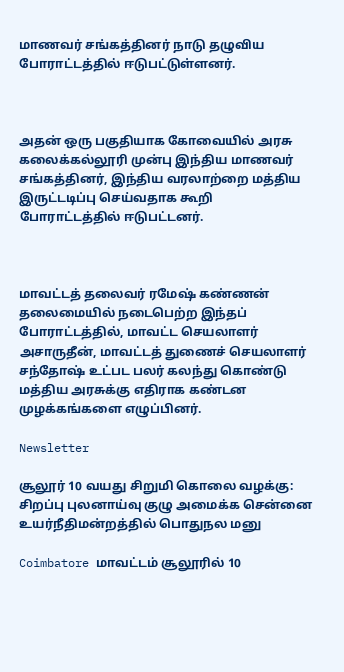மாணவர் சங்கத்தினர் நாடு தழுவிய போராட்டத்தில் ஈடுபட்டுள்ளனர்.



அதன் ஒரு பகுதியாக கோவையில் அரசு கலைக்கல்லூரி முன்பு இந்திய மாணவர் சங்கத்தினர், இந்திய வரலாற்றை மத்திய இருட்டடிப்பு செய்வதாக கூறி போராட்டத்தில் ஈடுபட்டனர்.



மாவட்டத் தலைவர் ரமேஷ் கண்ணன் தலைமையில் நடைபெற்ற இந்தப் போராட்டத்தில், மாவட்ட செயலாளர் அசாருதீன், மாவட்டத் துணைச் செயலாளர் சந்தோஷ் உட்பட பலர் கலந்து கொண்டு மத்திய அரசுக்கு எதிராக கண்டன முழக்கங்களை எழுப்பினர்.

Newsletter

சூலூர் 10 வயது சிறுமி கொலை வழக்கு: சிறப்பு புலனாய்வு குழு அமைக்க சென்னை உயர்நீதிமன்றத்தில் பொதுநல மனு

Coimbatore மாவட்டம் சூலூரில் 10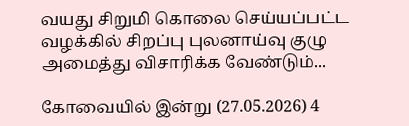வயது சிறுமி கொலை செய்யப்பட்ட வழக்கில் சிறப்பு புலனாய்வு குழு அமைத்து விசாரிக்க வேண்டும்...

கோவையில் இன்று (27.05.2026) 4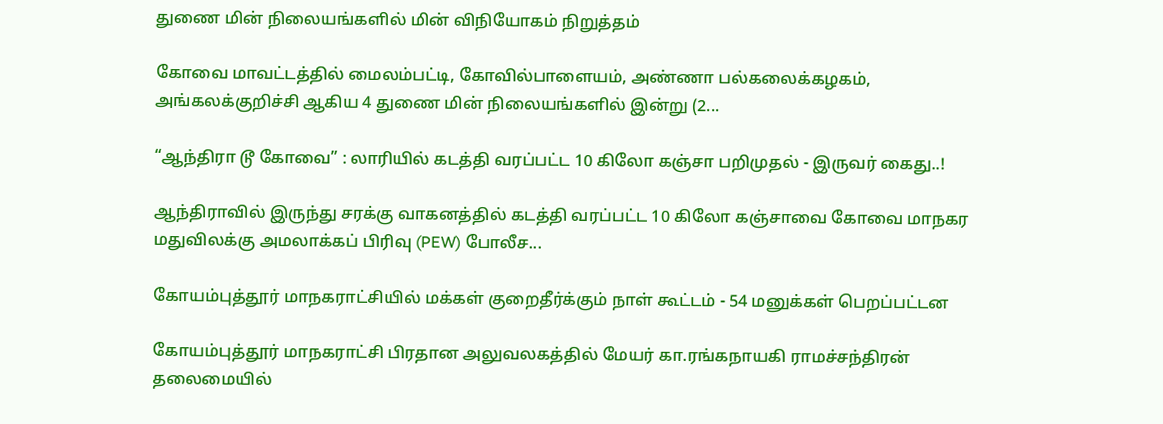துணை மின் நிலையங்களில் மின் விநியோகம் நிறுத்தம்

கோவை மாவட்டத்தில் மைலம்பட்டி, கோவில்பாளையம், அண்ணா பல்கலைக்கழகம், அங்கலக்குறிச்சி ஆகிய 4 துணை மின் நிலையங்களில் இன்று (2...

“ஆந்திரா டூ கோவை” : லாரியில் கடத்தி வரப்பட்ட 10 கிலோ கஞ்சா பறிமுதல் - இருவர் கைது..!

ஆந்திராவில் இருந்து சரக்கு வாகனத்தில் கடத்தி வரப்பட்ட 10 கிலோ கஞ்சாவை கோவை மாநகர மதுவிலக்கு அமலாக்கப் பிரிவு (PEW) போலீச...

கோயம்புத்தூர் மாநகராட்சியில் மக்கள் குறைதீர்க்கும் நாள் கூட்டம் - 54 மனுக்கள் பெறப்பட்டன

கோயம்புத்தூர் மாநகராட்சி பிரதான அலுவலகத்தில் மேயர் கா.ரங்கநாயகி ராமச்சந்திரன் தலைமையில்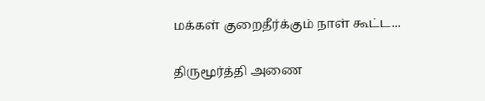மக்கள் குறைதீர்க்கும் நாள் கூட்ட...

திருமூர்த்தி அணை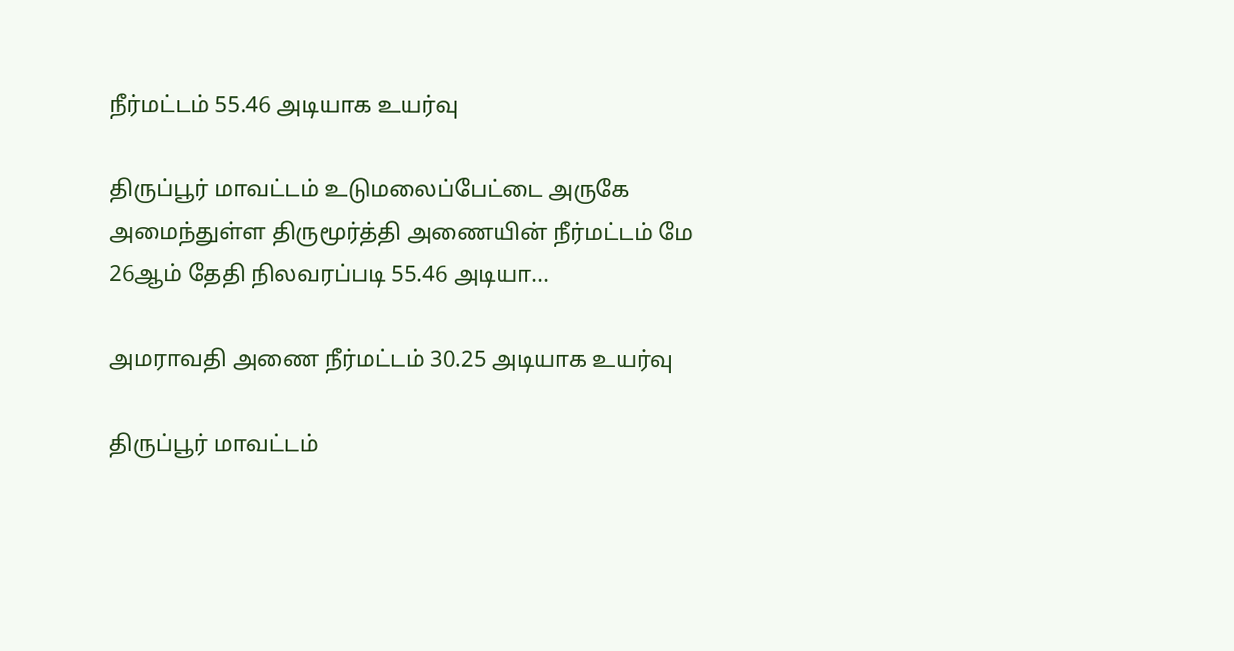நீர்மட்டம் 55.46 அடியாக உயர்வு

திருப்பூர் மாவட்டம் உடுமலைப்பேட்டை அருகே அமைந்துள்ள திருமூர்த்தி அணையின் நீர்மட்டம் மே 26ஆம் தேதி நிலவரப்படி 55.46 அடியா...

அமராவதி அணை நீர்மட்டம் 30.25 அடியாக உயர்வு

திருப்பூர் மாவட்டம்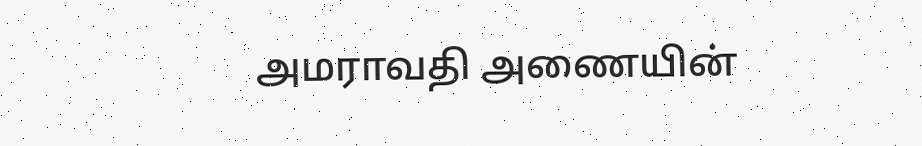அமராவதி அணையின்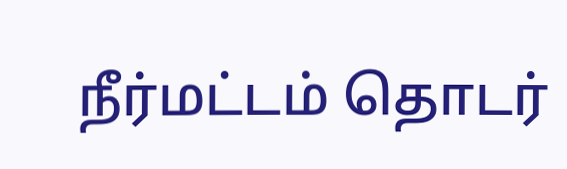நீர்மட்டம் தொடர்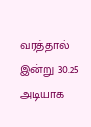வரத்தால் இன்று 30.25 அடியாக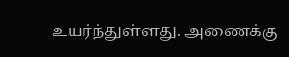உயர்ந்துள்ளது. அணைக்கு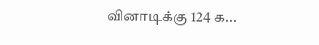வினாடிக்கு 124 க...